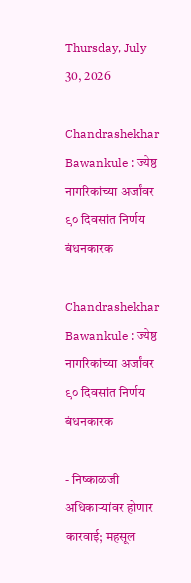Thursday, July 30, 2026

Chandrashekhar Bawankule : ज्येष्ठ नागरिकांच्या अर्जांवर ९० दिवसांत निर्णय बंधनकारक

Chandrashekhar Bawankule : ज्येष्ठ नागरिकांच्या अर्जांवर ९० दिवसांत निर्णय बंधनकारक

- निष्काळजी अधिकाऱ्यांवर होणार कारवाई; महसूल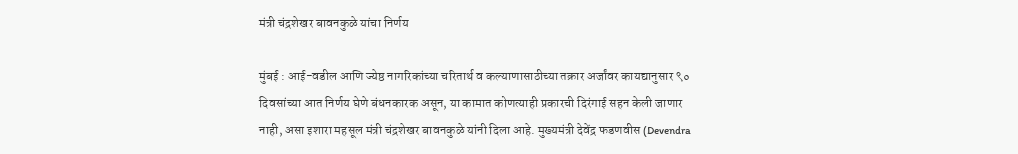मंत्री चंद्रशेखर बावनकुळे यांचा निर्णय

मुंबई : आई-वडील आणि ज्येष्ठ नागरिकांच्या चरितार्थ व कल्याणासाठीच्या तक्रार अर्जांवर कायद्यानुसार ९० दिवसांच्या आत निर्णय घेणे बंधनकारक असून, या कामात कोणत्याही प्रकारची दिरंगाई सहन केली जाणार नाही, असा इशारा महसूल मंत्री चंद्रशेखर बावनकुळे यांनी दिला आहे. मुख्यमंत्री देवेंद्र फडणवीस (Devendra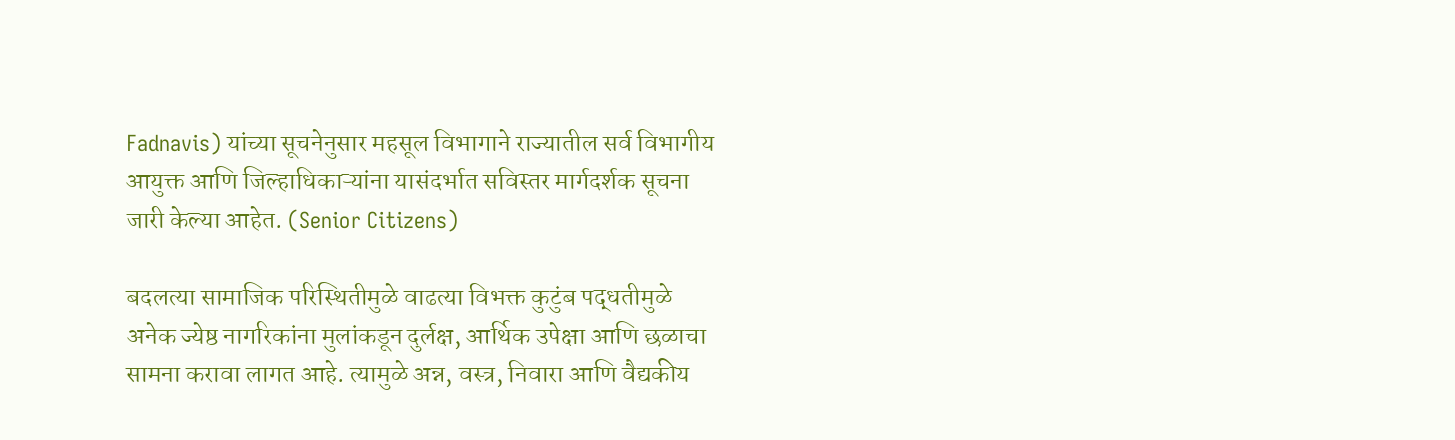Fadnavis) यांच्या सूचनेनुसार महसूल विभागाने राज्यातील सर्व विभागीय आयुक्त आणि जिल्हाधिकाऱ्यांना यासंदर्भात सविस्तर मार्गदर्शक सूचना जारी केल्या आहेत. (Senior Citizens)

बदलत्या सामाजिक परिस्थितीमुळे वाढत्या विभक्त कुटुंब पद्धतीमुळे अनेक ज्येष्ठ नागरिकांना मुलांकडून दुर्लक्ष, आर्थिक उपेक्षा आणि छळाचा सामना करावा लागत आहे. त्यामुळे अन्न, वस्त्र, निवारा आणि वैद्यकीय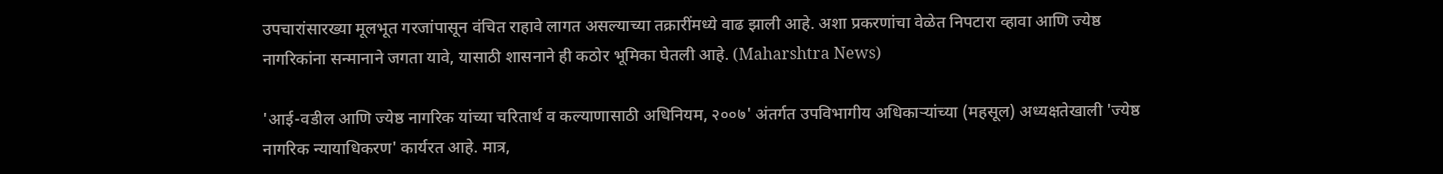उपचारांसारख्या मूलभूत गरजांपासून वंचित राहावे लागत असल्याच्या तक्रारींमध्ये वाढ झाली आहे. अशा प्रकरणांचा वेळेत निपटारा व्हावा आणि ज्येष्ठ नागरिकांना सन्मानाने जगता यावे, यासाठी शासनाने ही कठोर भूमिका घेतली आहे. (Maharshtra News)

'आई-वडील आणि ज्येष्ठ नागरिक यांच्या चरितार्थ व कल्याणासाठी अधिनियम, २००७' अंतर्गत उपविभागीय अधिकाऱ्यांच्या (महसूल) अध्यक्षतेखाली 'ज्येष्ठ नागरिक न्यायाधिकरण' कार्यरत आहे. मात्र,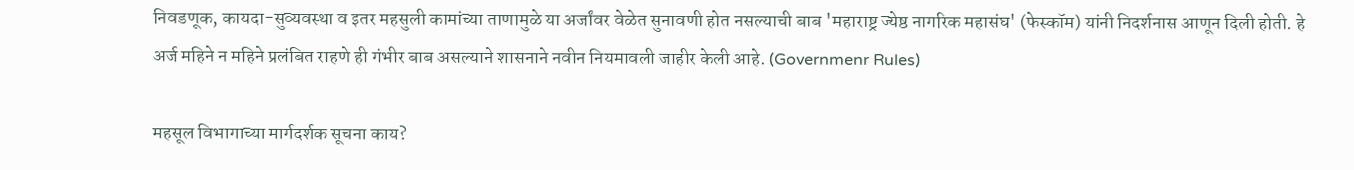निवडणूक, कायदा-सुव्यवस्था व इतर महसुली कामांच्या ताणामुळे या अर्जांवर वेळेत सुनावणी होत नसल्याची बाब 'महाराष्ट्र ज्येष्ठ नागरिक महासंघ' (फेस्कॉम) यांनी निदर्शनास आणून दिली होती. हे अर्ज महिने न महिने प्रलंबित राहणे ही गंभीर बाब असल्याने शासनाने नवीन नियमावली जाहीर केली आहे. (Governmenr Rules)

महसूल विभागाच्या मार्गदर्शक सूचना काय?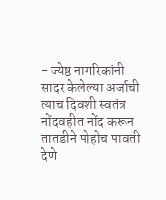- ज्येष्ठ नागरिकांनी सादर केलेल्या अर्जाची त्याच दिवशी स्वतंत्र नोंदवहीत नोंद करून तातडीने पोहोच पावती देणे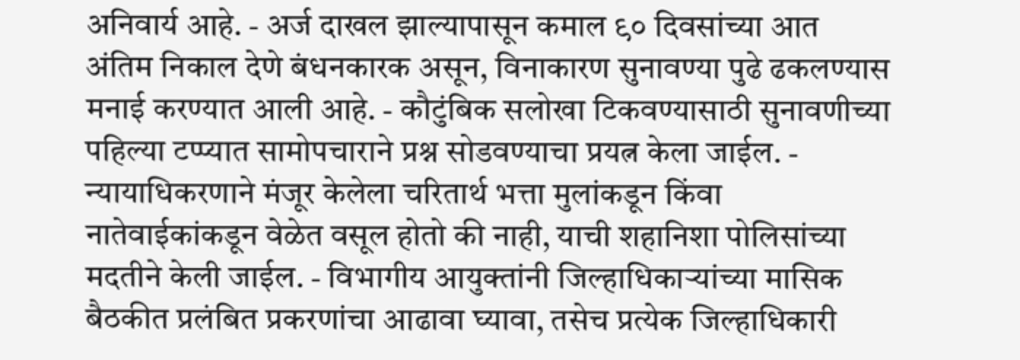अनिवार्य आहे. - अर्ज दाखल झाल्यापासून कमाल ९० दिवसांच्या आत अंतिम निकाल देणे बंधनकारक असून, विनाकारण सुनावण्या पुढे ढकलण्यास मनाई करण्यात आली आहे. - कौटुंबिक सलोखा टिकवण्यासाठी सुनावणीच्या पहिल्या टप्प्यात सामोपचाराने प्रश्न सोडवण्याचा प्रयत्न केला जाईल. - न्यायाधिकरणाने मंजूर केलेला चरितार्थ भत्ता मुलांकडून किंवा नातेवाईकांकडून वेळेत वसूल होतो की नाही, याची शहानिशा पोलिसांच्या मदतीने केली जाईल. - विभागीय आयुक्तांनी जिल्हाधिकाऱ्यांच्या मासिक बैठकीत प्रलंबित प्रकरणांचा आढावा घ्यावा, तसेच प्रत्येक जिल्हाधिकारी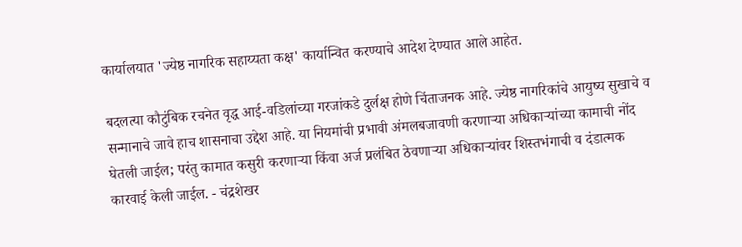कार्यालयात 'ज्येष्ठ नागरिक सहाय्यता कक्ष' कार्यान्वित करण्याचे आदेश देण्यात आले आहेत.

बदलत्या कौटुंबिक रचनेत वृद्ध आई-वडिलांच्या गरजांकडे दुर्लक्ष होणे चिंताजनक आहे. ज्येष्ठ नागरिकांचे आयुष्य सुखाचे व सन्मानाचे जावे हाच शासनाचा उद्देश आहे. या नियमांची प्रभावी अंमलबजावणी करणाऱ्या अधिकाऱ्यांच्या कामाची नोंद घेतली जाईल; परंतु कामात कसुरी करणाऱ्या किंवा अर्ज प्रलंबित ठेवणाऱ्या अधिकाऱ्यांवर शिस्तभंगाची व दंडात्मक कारवाई केली जाईल. - चंद्रशेखर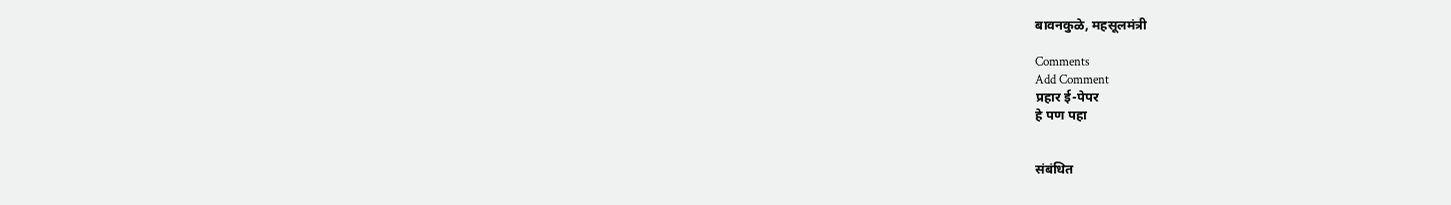बावनकुळे, महसूलमंत्री

Comments
Add Comment
प्रहार ई-पेपर
हे पण पहा


संबंधित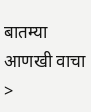बातम्या आणखी वाचा >